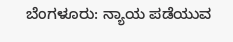ಬೆಂಗಳೂರು: ನ್ಯಾಯ ಪಡೆಯುವ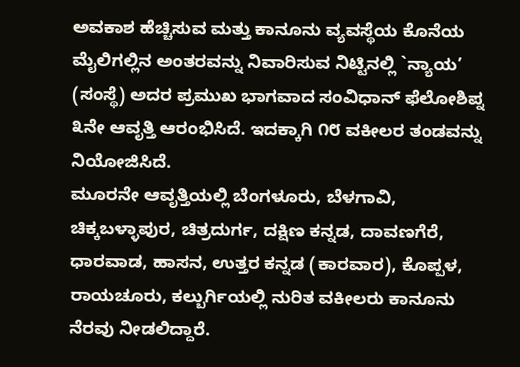ಅವಕಾಶ ಹೆಚ್ಚಿಸುವ ಮತ್ತು ಕಾನೂನು ವ್ಯವಸ್ಥೆಯ ಕೊನೆಯ ಮೈಲಿಗಲ್ಲಿನ ಅಂತರವನ್ನು ನಿವಾರಿಸುವ ನಿಟ್ಟಿನಲ್ಲಿ `ನ್ಯಾಯ’ (ಸಂಸ್ಥೆ) ಅದರ ಪ್ರಮುಖ ಭಾಗವಾದ ಸಂವಿಧಾನ್ ಫೆಲೋಶಿಪ್ನ ೩ನೇ ಆವೃತ್ತಿ ಆರಂಭಿಸಿದೆ. ಇದಕ್ಕಾಗಿ ೧೮ ವಕೀಲರ ತಂಡವನ್ನು ನಿಯೋಜಿಸಿದೆ.
ಮೂರನೇ ಆವೃತ್ತಿಯಲ್ಲಿ ಬೆಂಗಳೂರು, ಬೆಳಗಾವಿ, ಚಿಕ್ಕಬಳ್ಳಾಪುರ, ಚಿತ್ರದುರ್ಗ, ದಕ್ಷಿಣ ಕನ್ನಡ, ದಾವಣಗೆರೆ, ಧಾರವಾಡ, ಹಾಸನ, ಉತ್ತರ ಕನ್ನಡ (ಕಾರವಾರ), ಕೊಪ್ಪಳ, ರಾಯಚೂರು, ಕಲ್ಬುರ್ಗಿಯಲ್ಲಿ ನುರಿತ ವಕೀಲರು ಕಾನೂನು ನೆರವು ನೀಡಲಿದ್ದಾರೆ.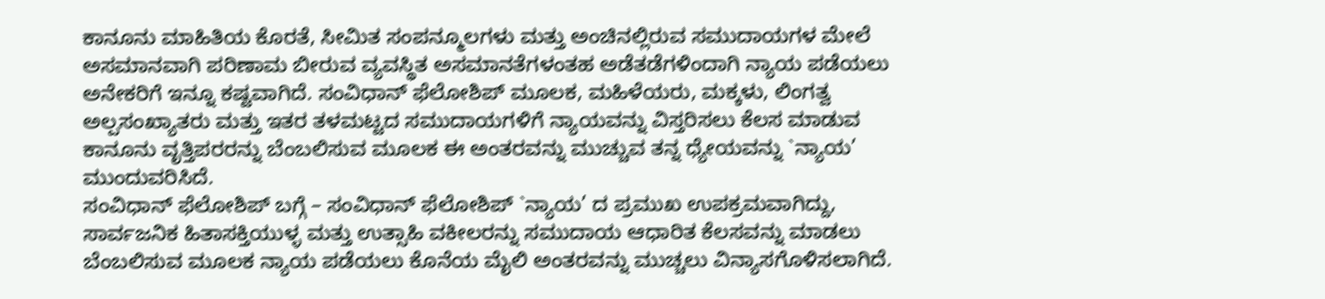ಕಾನೂನು ಮಾಹಿತಿಯ ಕೊರತೆ, ಸೀಮಿತ ಸಂಪನ್ಮೂಲಗಳು ಮತ್ತು ಅಂಚಿನಲ್ಲಿರುವ ಸಮುದಾಯಗಳ ಮೇಲೆ ಅಸಮಾನವಾಗಿ ಪರಿಣಾಮ ಬೀರುವ ವ್ಯವಸ್ಥಿತ ಅಸಮಾನತೆಗಳಂತಹ ಅಡೆತಡೆಗಳಿಂದಾಗಿ ನ್ಯಾಯ ಪಡೆಯಲು ಅನೇಕರಿಗೆ ಇನ್ನೂ ಕಷ್ಟವಾಗಿದೆ. ಸಂವಿಧಾನ್ ಫೆಲೋಶಿಪ್ ಮೂಲಕ, ಮಹಿಳೆಯರು, ಮಕ್ಕಳು, ಲಿಂಗತ್ವ ಅಲ್ಪಸಂಖ್ಯಾತರು ಮತ್ತು ಇತರ ತಳಮಟ್ಟದ ಸಮುದಾಯಗಳಿಗೆ ನ್ಯಾಯವನ್ನು ವಿಸ್ತರಿಸಲು ಕೆಲಸ ಮಾಡುವ ಕಾನೂನು ವೃತ್ತಿಪರರನ್ನು ಬೆಂಬಲಿಸುವ ಮೂಲಕ ಈ ಅಂತರವನ್ನು ಮುಚ್ಚುವ ತನ್ನ ಧ್ಯೇಯವನ್ನು `ನ್ಯಾಯ’ ಮುಂದುವರಿಸಿದೆ.
ಸಂವಿಧಾನ್ ಫೆಲೋಶಿಪ್ ಬಗ್ಗೆ – ಸಂವಿಧಾನ್ ಫೆಲೋಶಿಪ್ `ನ್ಯಾಯ’ ದ ಪ್ರಮುಖ ಉಪಕ್ರಮವಾಗಿದ್ದು, ಸಾರ್ವಜನಿಕ ಹಿತಾಸಕ್ತಿಯುಳ್ಳ ಮತ್ತು ಉತ್ಸಾಹಿ ವಕೀಲರನ್ನು ಸಮುದಾಯ ಆಧಾರಿತ ಕೆಲಸವನ್ನು ಮಾಡಲು ಬೆಂಬಲಿಸುವ ಮೂಲಕ ನ್ಯಾಯ ಪಡೆಯಲು ಕೊನೆಯ ಮೈಲಿ ಅಂತರವನ್ನು ಮುಚ್ಚಲು ವಿನ್ಯಾಸಗೊಳಿಸಲಾಗಿದೆ.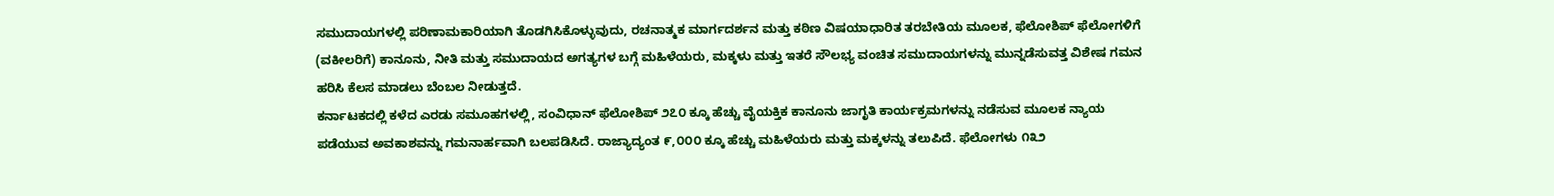ಸಮುದಾಯಗಳಲ್ಲಿ ಪರಿಣಾಮಕಾರಿಯಾಗಿ ತೊಡಗಿಸಿಕೊಳ್ಳುವುದು, ರಚನಾತ್ಮಕ ಮಾರ್ಗದರ್ಶನ ಮತ್ತು ಕಠಿಣ ವಿಷಯಾಧಾರಿತ ತರಬೇತಿಯ ಮೂಲಕ, ಫೆಲೋಶಿಪ್ ಫೆಲೋಗಳಿಗೆ (ವಕೀಲರಿಗೆ) ಕಾನೂನು, ನೀತಿ ಮತ್ತು ಸಮುದಾಯದ ಅಗತ್ಯಗಳ ಬಗ್ಗೆ ಮಹಿಳೆಯರು, ಮಕ್ಕಳು ಮತ್ತು ಇತರೆ ಸೌಲಭ್ಯ ವಂಚಿತ ಸಮುದಾಯಗಳನ್ನು ಮುನ್ನಡೆಸುವತ್ತ ವಿಶೇಷ ಗಮನ ಹರಿಸಿ ಕೆಲಸ ಮಾಡಲು ಬೆಂಬಲ ನೀಡುತ್ತದೆ.
ಕರ್ನಾಟಕದಲ್ಲಿ ಕಳೆದ ಎರಡು ಸಮೂಹಗಳಲ್ಲಿ, ಸಂವಿಧಾನ್ ಫೆಲೋಶಿಪ್ ೨೭೦ ಕ್ಕೂ ಹೆಚ್ಚು ವೈಯಕ್ತಿಕ ಕಾನೂನು ಜಾಗೃತಿ ಕಾರ್ಯಕ್ರಮಗಳನ್ನು ನಡೆಸುವ ಮೂಲಕ ನ್ಯಾಯ ಪಡೆಯುವ ಅವಕಾಶವನ್ನು ಗಮನಾರ್ಹವಾಗಿ ಬಲಪಡಿಸಿದೆ. ರಾಜ್ಯಾದ್ಯಂತ ೯,೦೦೦ ಕ್ಕೂ ಹೆಚ್ಚು ಮಹಿಳೆಯರು ಮತ್ತು ಮಕ್ಕಳನ್ನು ತಲುಪಿದೆ. ಫೆಲೋಗಳು ೧೩೨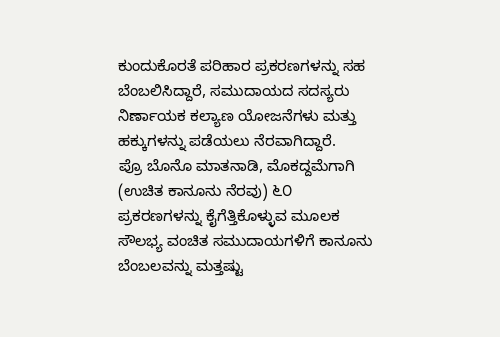ಕುಂದುಕೊರತೆ ಪರಿಹಾರ ಪ್ರಕರಣಗಳನ್ನು ಸಹ ಬೆಂಬಲಿಸಿದ್ದಾರೆ, ಸಮುದಾಯದ ಸದಸ್ಯರು ನಿರ್ಣಾಯಕ ಕಲ್ಯಾಣ ಯೋಜನೆಗಳು ಮತ್ತು ಹಕ್ಕುಗಳನ್ನು ಪಡೆಯಲು ನೆರವಾಗಿದ್ದಾರೆ.
ಪ್ರೊ ಬೊನೊ ಮಾತನಾಡಿ, ಮೊಕದ್ದಮೆಗಾಗಿ (ಉಚಿತ ಕಾನೂನು ನೆರವು) ೬೦ ಪ್ರಕರಣಗಳನ್ನು ಕೈಗೆತ್ತಿಕೊಳ್ಳುವ ಮೂಲಕ ಸೌಲಭ್ಯ ವಂಚಿತ ಸಮುದಾಯಗಳಿಗೆ ಕಾನೂನು ಬೆಂಬಲವನ್ನು ಮತ್ತಷ್ಟು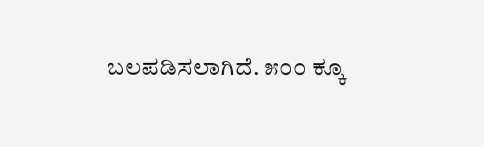ಬಲಪಡಿಸಲಾಗಿದೆ. ೫೦೦ ಕ್ಕೂ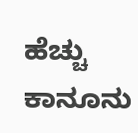ಹೆಚ್ಚು ಕಾನೂನು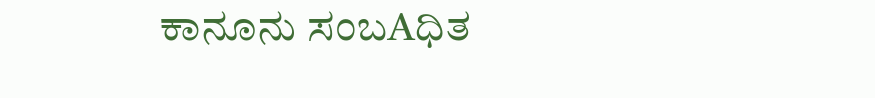ಕಾನೂನು ಸಂಬAಧಿತ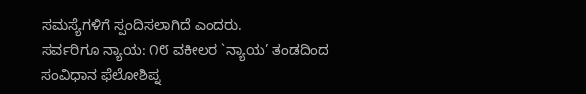ಸಮಸ್ಯೆಗಳಿಗೆ ಸ್ಪಂದಿಸಲಾಗಿದೆ ಎಂದರು.
ಸರ್ವರಿಗೂ ನ್ಯಾಯ: ೧೮ ವಕೀಲರ `ನ್ಯಾಯ’ ತಂಡದಿಂದ ಸಂವಿಧಾನ ಫೆಲೋಶಿಪ್ನ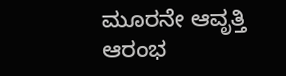ಮೂರನೇ ಆವೃತ್ತಿ ಆರಂಭ